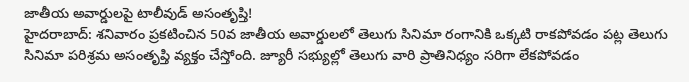జాతీయ అవార్డులపై టాలీవుడ్ అసంతృప్తి!
హైదరాబాద్: శనివారం ప్రకటించిన 50వ జాతీయ అవార్డులలో తెలుగు సినిమా రంగానికి ఒక్కటి రాకపోవడం పట్ల తెలుగు సినిమా పరిశ్రమ అసంతృప్తి వ్యక్తం చేస్తోంది. జ్యూరీ సభ్యుల్లో తెలుగు వారి ప్రాతినిధ్యం సరిగా లేకపోవడం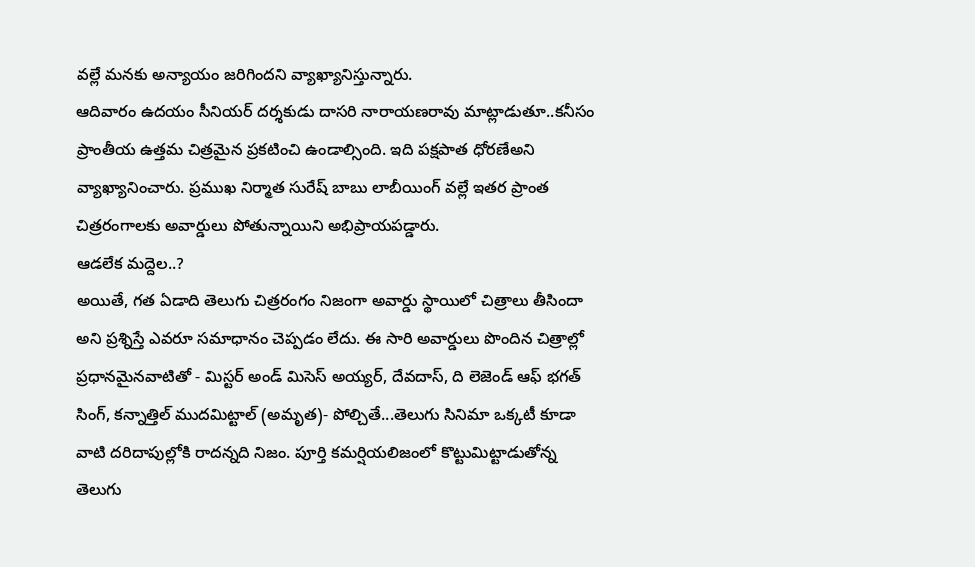వల్లే మనకు అన్యాయం జరిగిందని వ్యాఖ్యానిస్తున్నారు.
ఆదివారం ఉదయం సీనియర్ దర్శకుడు దాసరి నారాయణరావు మాట్లాడుతూ..కనీసం ప్రాంతీయ ఉత్తమ చిత్రమైన ప్రకటించి ఉండాల్సింది. ఇది పక్షపాత ధోరణేఅని వ్యాఖ్యానించారు. ప్రముఖ నిర్మాత సురేష్ బాబు లాబీయింగ్ వల్లే ఇతర ప్రాంత చిత్రరంగాలకు అవార్డులు పోతున్నాయిని అభిప్రాయపడ్డారు.
ఆడలేక మద్దెల..?
అయితే, గత ఏడాది తెలుగు చిత్రరంగం నిజంగా అవార్డు స్థాయిలో చిత్రాలు తీసిందా అని ప్రశ్నిస్తే ఎవరూ సమాధానం చెప్పడం లేదు. ఈ సారి అవార్డులు పొందిన చిత్రాల్లో ప్రధానమైనవాటితో - మిస్టర్ అండ్ మిసెస్ అయ్యర్, దేవదాస్, ది లెజెండ్ ఆఫ్ భగత్ సింగ్, కన్నాత్తిల్ ముదమిట్టాల్ (అమృత)- పోల్చితే...తెలుగు సినిమా ఒక్కటీ కూడా వాటి దరిదాపుల్లోకి రాదన్నది నిజం. పూర్తి కమర్షియలిజంలో కొట్టుమిట్టాడుతోన్న తెలుగు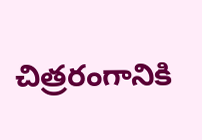చిత్రరంగానికి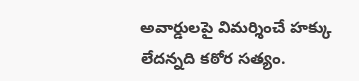అవార్డులపై విమర్శించే హక్కు లేదన్నది కఠోర సత్యం.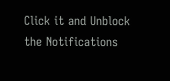Click it and Unblock the Notifications